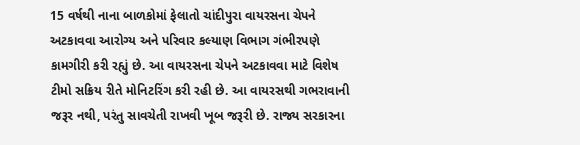15 વર્ષથી નાના બાળકોમાં ફેલાતો ચાંદીપુરા વાયરસના ચેપને અટકાવવા આરોગ્ય અને પરિવાર કલ્યાણ વિભાગ ગંભીરપણે કામગીરી કરી રહ્યું છે. આ વાયરસના ચેપને અટકાવવા માટે વિશેષ ટીમો સક્રિય રીતે મોનિટરિંગ કરી રહી છે. આ વાયરસથી ગભરાવાની જરૂર નથી, પરંતુ સાવચેતી રાખવી ખૂબ જરૂરી છે. રાજ્ય સરકારના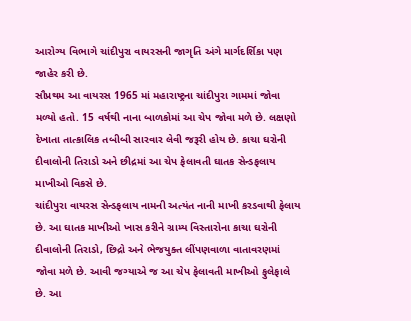આરોગ્ય વિભાગે ચાંદીપુરા વાયરસની જાગૃતિ અંગે માર્ગદર્શિકા પણ જાહેર કરી છે.
સૌપ્રથમ આ વાયરસ 1965 માં મહારાષ્ટ્રના ચાંદીપુરા ગામમાં જોવા મળ્યો હતો. 15 વર્ષથી નાના બાળકોમાં આ ચેપ જોવા મળે છે. લક્ષણો દેખાતા તાત્કાલિક તબીબી સારવાર લેવી જરૂરી હોય છે. કાચા ઘરોની દીવાલોની તિરાડો અને છીદ્રમાં આ ચેપ ફેલાવતી ઘાતક સેન્ડફલાય માખીઓ વિકસે છે.
ચાંદીપુરા વાયરસ સેન્ડફલાય નામની અત્યંત નાની માખી કરડવાથી ફેલાય છે. આ ઘાતક માખીઓ ખાસ કરીને ગ્રામ્ય વિસ્તારોના કાચા ઘરોની દીવાલોની તિરાડો, છિદ્રો અને ભેજયુક્ત લીંપણવાળા વાતાવરણમાં જોવા મળે છે. આવી જગ્યાએ જ આ ચેપ ફેલાવતી માખીઓ ફુલેફાલે છે. આ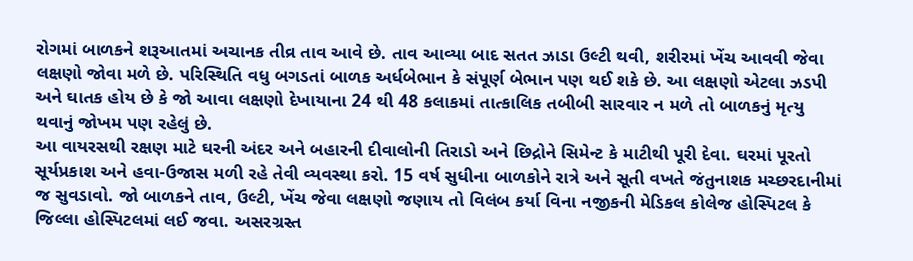રોગમાં બાળકને શરૂઆતમાં અચાનક તીવ્ર તાવ આવે છે. તાવ આવ્યા બાદ સતત ઝાડા ઉલ્ટી થવી, શરીરમાં ખેંચ આવવી જેવા લક્ષણો જોવા મળે છે. પરિસ્થિતિ વધુ બગડતાં બાળક અર્ધબેભાન કે સંપૂર્ણ બેભાન પણ થઈ શકે છે. આ લક્ષણો એટલા ઝડપી અને ઘાતક હોય છે કે જો આવા લક્ષણો દેખાયાના 24 થી 48 કલાકમાં તાત્કાલિક તબીબી સારવાર ન મળે તો બાળકનું મૃત્યુ થવાનું જોખમ પણ રહેલું છે.
આ વાયરસથી રક્ષણ માટે ઘરની અંદર અને બહારની દીવાલોની તિરાડો અને છિદ્રોને સિમેન્ટ કે માટીથી પૂરી દેવા. ઘરમાં પૂરતો સૂર્યપ્રકાશ અને હવા-ઉજાસ મળી રહે તેવી વ્યવસ્થા કરો. 15 વર્ષ સુધીના બાળકોને રાત્રે અને સૂતી વખતે જંતુનાશક મચ્છરદાનીમાં જ સુવડાવો. જો બાળકને તાવ, ઉલ્ટી, ખેંચ જેવા લક્ષણો જણાય તો વિલંબ કર્યા વિના નજીકની મેડિકલ કોલેજ હોસ્પિટલ કે જિલ્લા હોસ્પિટલમાં લઈ જવા. અસરગ્રસ્ત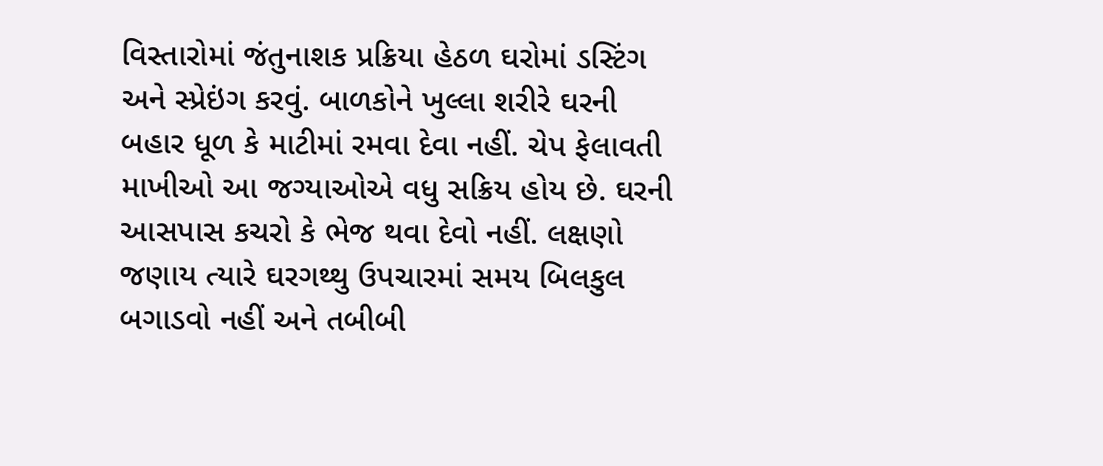વિસ્તારોમાં જંતુનાશક પ્રક્રિયા હેઠળ ઘરોમાં ડસ્ટિંગ અને સ્પ્રેઇંગ કરવું. બાળકોને ખુલ્લા શરીરે ઘરની બહાર ધૂળ કે માટીમાં રમવા દેવા નહીં. ચેપ ફેલાવતી માખીઓ આ જગ્યાઓએ વધુ સક્રિય હોય છે. ઘરની આસપાસ કચરો કે ભેજ થવા દેવો નહીં. લક્ષણો જણાય ત્યારે ઘરગથ્થુ ઉપચારમાં સમય બિલકુલ બગાડવો નહીં અને તબીબી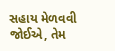સહાય મેળવવી જોઈએ, તેમ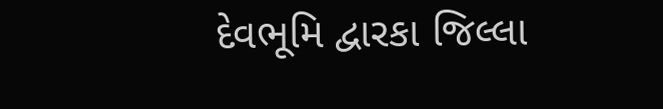દેવભૂમિ દ્વારકા જિલ્લા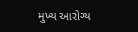મુખ્ય આરોગ્ય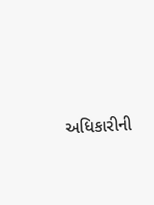અધિકારીની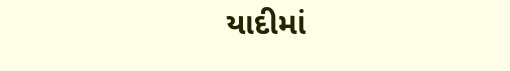યાદીમાં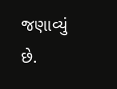જણાવ્યું છે.